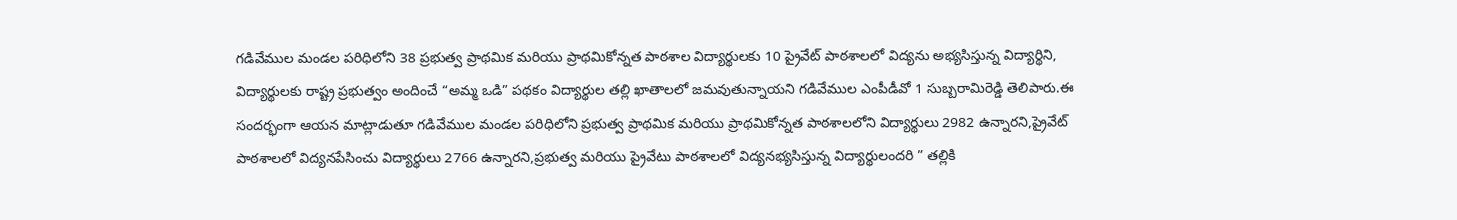గడివేముల మండల పరిధిలోని 38 ప్రభుత్వ ప్రాథమిక మరియు ప్రాథమికోన్నత పాఠశాల విద్యార్థులకు 10 ప్రైవేట్ పాఠశాలలో విద్యను అభ్యసిస్తున్న విద్యార్థిని, విద్యార్థులకు రాష్ట్ర ప్రభుత్వం అందించే “అమ్మ ఒడి” పథకం విద్యార్థుల తల్లి ఖాతాలలో జమవుతున్నాయని గడివేముల ఎంపీడీవో 1 సుబ్బరామిరెడ్డి తెలిపారు.ఈ సందర్భంగా ఆయన మాట్లాడుతూ గడివేముల మండల పరిధిలోని ప్రభుత్వ ప్రాథమిక మరియు ప్రాథమికోన్నత పాఠశాలలోని విద్యార్థులు 2982 ఉన్నారని,ప్రైవేట్ పాఠశాలలో విద్యనపేసించు విద్యార్థులు 2766 ఉన్నారని,ప్రభుత్వ మరియు ప్రైవేటు పాఠశాలలో విద్యనభ్యసిస్తున్న విద్యార్థులందరి ” తల్లికి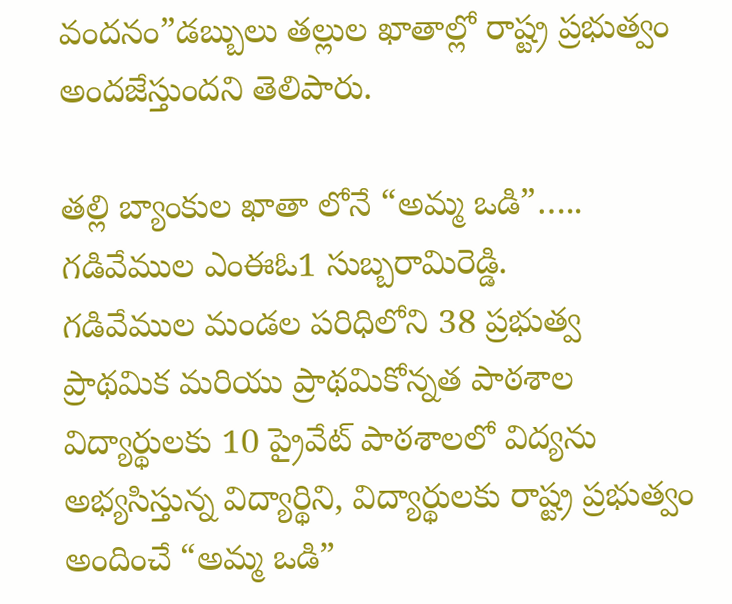వందనం”డబ్బులు తల్లుల ఖాతాల్లో రాష్ట్ర ప్రభుత్వం అందజేస్తుందని తెలిపారు.

తల్లి బ్యాంకుల ఖాతా లోనే “అమ్మ ఒడి”….. గడివేముల ఎంఈఓ1 సుబ్బరామిరెడ్డి.
గడివేముల మండల పరిధిలోని 38 ప్రభుత్వ ప్రాథమిక మరియు ప్రాథమికోన్నత పాఠశాల విద్యార్థులకు 10 ప్రైవేట్ పాఠశాలలో విద్యను అభ్యసిస్తున్న విద్యార్థిని, విద్యార్థులకు రాష్ట్ర ప్రభుత్వం అందించే “అమ్మ ఒడి”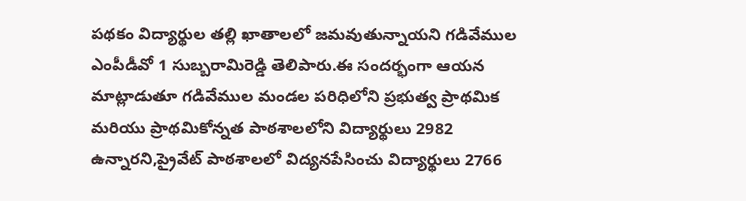పథకం విద్యార్థుల తల్లి ఖాతాలలో జమవుతున్నాయని గడివేముల ఎంపీడీవో 1 సుబ్బరామిరెడ్డి తెలిపారు.ఈ సందర్భంగా ఆయన మాట్లాడుతూ గడివేముల మండల పరిధిలోని ప్రభుత్వ ప్రాథమిక మరియు ప్రాథమికోన్నత పాఠశాలలోని విద్యార్థులు 2982 ఉన్నారని,ప్రైవేట్ పాఠశాలలో విద్యనపేసించు విద్యార్థులు 2766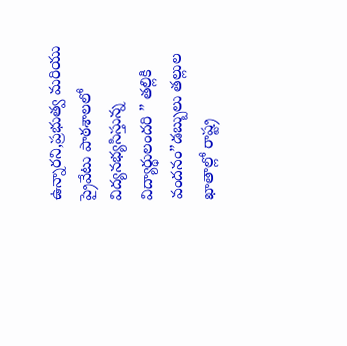ఉన్నారని,ప్రభుత్వ మరియు ప్రైవేటు పాఠశాలలో విద్యనభ్యసిస్తున్న విద్యార్థులందరి ” తల్లికి వందనం”డబ్బులు తల్లుల ఖాతాల్లో రాష్ట్ర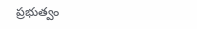ప్రభుత్వం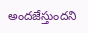అందజేస్తుందని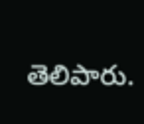తెలిపారు.